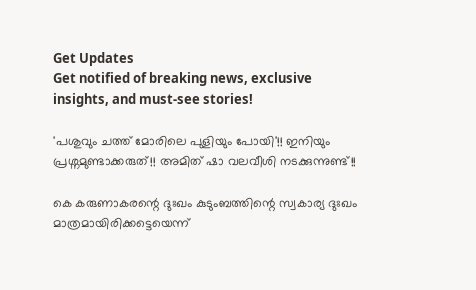Get Updates
Get notified of breaking news, exclusive insights, and must-see stories!

'പശുവും ചത്ത് മോരിലെ പുളിയും പോയി'!! ഇനിയും പ്രശ്നമുണ്ടാക്കരുത്!! അമിത് ഷാ വലവീശി നടക്കുന്നുണ്ട്!!

കെ കരുണാകരന്റെ ദുഃഖം കുടുംബത്തിന്റെ സ്വകാര്യ ദുഃഖം മാത്രമായിരിക്കട്ടെയെന്ന്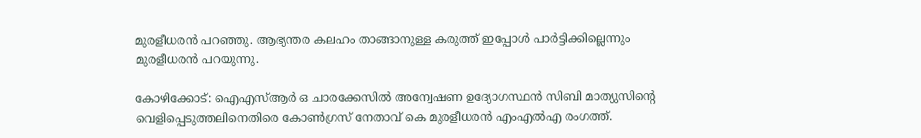മുരളീധരൻ പറഞ്ഞു. ആഭ്യന്തര കലഹം താങ്ങാനുള്ള കരുത്ത് ഇപ്പോൾ പാർട്ടിക്കില്ലെന്നും മുരളീധരൻ പറയുന്നു.

കോഴിക്കോട്: ഐഎസ്ആർ ഒ ചാരക്കേസിൽ അന്വേഷണ ഉദ്യോഗസ്ഥൻ സിബി മാത്യുസിന്റെ വെളിപ്പെടുത്തലിനെതിരെ കോൺഗ്രസ് നേതാവ് കെ മുരളീധരൻ എംഎൽഎ രംഗത്ത്.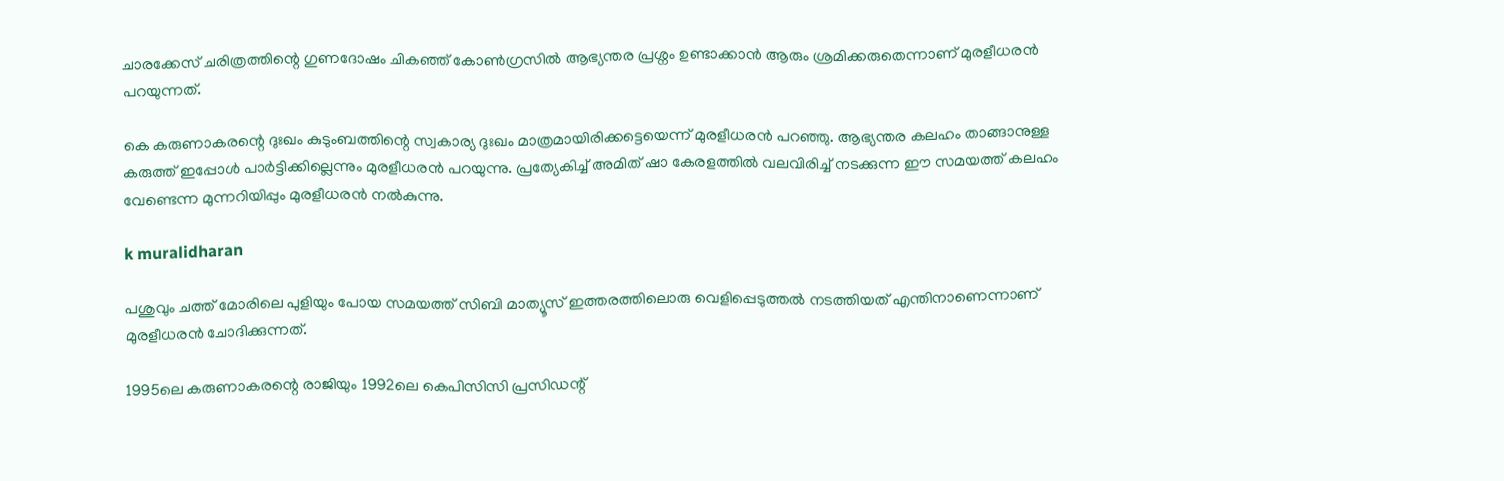ചാരക്കേസ് ചരിത്രത്തിന്റെ ഗുണദോഷം ചികഞ്ഞ് കോൺഗ്രസിൽ ആഭ്യന്തര പ്രശ്നം ഉണ്ടാക്കാൻ ആരും ശ്രമിക്കരുതെന്നാണ് മുരളീധരന്‍ പറയുന്നത്.

കെ കരുണാകരന്റെ ദുഃഖം കുടുംബത്തിന്റെ സ്വകാര്യ ദുഃഖം മാത്രമായിരിക്കട്ടെയെന്ന് മുരളീധരൻ പറഞ്ഞു. ആഭ്യന്തര കലഹം താങ്ങാനുള്ള കരുത്ത് ഇപ്പോൾ പാർട്ടിക്കില്ലെന്നും മുരളീധരൻ പറയുന്നു. പ്രത്യേകിച്ച് അമിത് ഷാ കേരളത്തിൽ വലവിരിച്ച് നടക്കുന്ന ഈ സമയത്ത് കലഹം വേണ്ടെന്ന മുന്നറിയിപ്പും മുരളീധരൻ നൽകുന്നു.

k muralidharan

പശുവും ചത്ത് മോരിലെ പുളിയും പോയ സമയത്ത് സിബി മാത്യൂസ് ഇത്തരത്തിലൊരു വെളിപ്പെടുത്തൽ നടത്തിയത് എന്തിനാണെന്നാണ് മുരളീധരൻ ചോദിക്കുന്നത്.

1995ലെ കരുണാകരന്റെ രാജിയും 1992ലെ കെപിസിസി പ്രസിഡന്റ്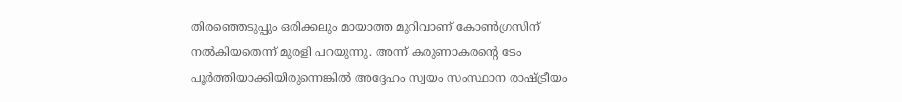തിരഞ്ഞെടുപ്പും ഒരിക്കലും മായാത്ത മുറിവാണ് കോൺഗ്രസിന് നൽകിയതെന്ന് മുരളി പറയുന്നു. അന്ന് കരുണാകരന്റെ ടേം പൂർത്തിയാക്കിയിരുന്നെങ്കിൽ അദ്ദേഹം സ്വയം സംസ്ഥാന രാഷ്ട്രീയം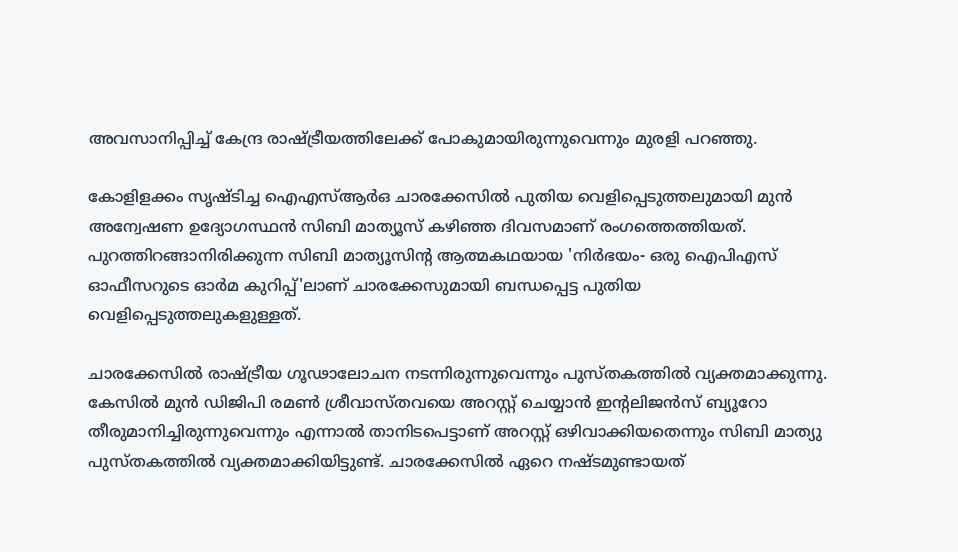അവസാനിപ്പിച്ച് കേന്ദ്ര രാഷ്ട്രീയത്തിലേക്ക് പോകുമായിരുന്നുവെന്നും മുരളി പറഞ്ഞു.

കോളിളക്കം സൃഷ്ടിച്ച ഐഎസ്ആർഒ ചാരക്കേസിൽ പുതിയ വെളിപ്പെടുത്തലുമായി മുൻ അന്വേഷണ ഉദ്യോഗസ്ഥൻ സിബി മാത്യൂസ് കഴിഞ്ഞ ദിവസമാണ് രംഗത്തെത്തിയത്. പുറത്തിറങ്ങാനിരിക്കുന്ന സിബി മാത്യൂസിന്റ ആത്മകഥയായ 'നിർഭയം- ഒരു ഐപിഎസ് ഓഫീസറുടെ ഓർമ കുറിപ്പ്'ലാണ് ചാരക്കേസുമായി ബന്ധപ്പെട്ട പുതിയ വെളിപ്പെടുത്തലുകളുള്ളത്.

ചാരക്കേസിൽ രാഷ്ട്രീയ ഗൂഢാലോചന നടന്നിരുന്നുവെന്നും പുസ്തകത്തിൽ വ്യക്തമാക്കുന്നു. കേസിൽ മുൻ ഡിജിപി രമൺ ശ്രീവാസ്തവയെ അറസ്റ്റ് ചെയ്യാൻ ഇന്റലിജൻസ് ബ്യൂറോ തീരുമാനിച്ചിരുന്നുവെന്നും എന്നാൽ താനിടപെട്ടാണ് അറസ്റ്റ് ഒഴിവാക്കിയതെന്നും സിബി മാത്യു പുസ്തകത്തിൽ വ്യക്തമാക്കിയിട്ടുണ്ട്. ചാരക്കേസിൽ ഏറെ നഷ്ടമുണ്ടായത്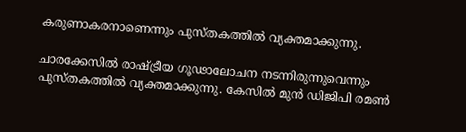കരുണാകരനാണെന്നും പുസ്തകത്തിൽ വ്യക്തമാക്കുന്നു.

ചാരക്കേസിൽ രാഷ്ട്രീയ ഗൂഢാലോചന നടന്നിരുന്നുവെന്നും പുസ്തകത്തിൽ വ്യക്തമാക്കുന്നു. കേസിൽ മുൻ ഡിജിപി രമൺ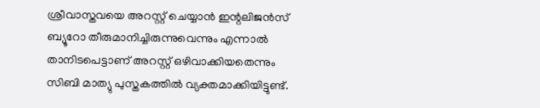ശ്രീവാസ്തവയെ അറസ്റ്റ് ചെയ്യാൻ ഇന്റലിജൻസ് ബ്യൂറോ തീരുമാനിച്ചിരുന്നുവെന്നും എന്നാൽ താനിടപെട്ടാണ് അറസ്റ്റ് ഒഴിവാക്കിയതെന്നും സിബി മാത്യു പുസ്തകത്തിൽ വ്യക്തമാക്കിയിട്ടുണ്ട്.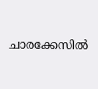ചാരക്കേസിൽ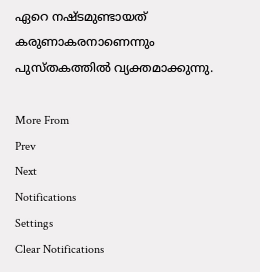ഏറെ നഷ്ടമുണ്ടായത് കരുണാകരനാണെന്നും പുസ്തകത്തിൽ വ്യക്തമാക്കുന്നു.

More From
Prev
Next
Notifications
Settings
Clear Notifications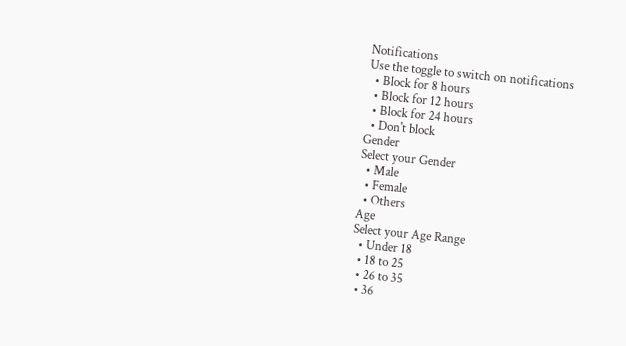Notifications
Use the toggle to switch on notifications
  • Block for 8 hours
  • Block for 12 hours
  • Block for 24 hours
  • Don't block
Gender
Select your Gender
  • Male
  • Female
  • Others
Age
Select your Age Range
  • Under 18
  • 18 to 25
  • 26 to 35
  • 36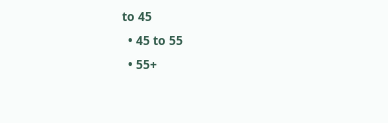to 45
  • 45 to 55
  • 55+